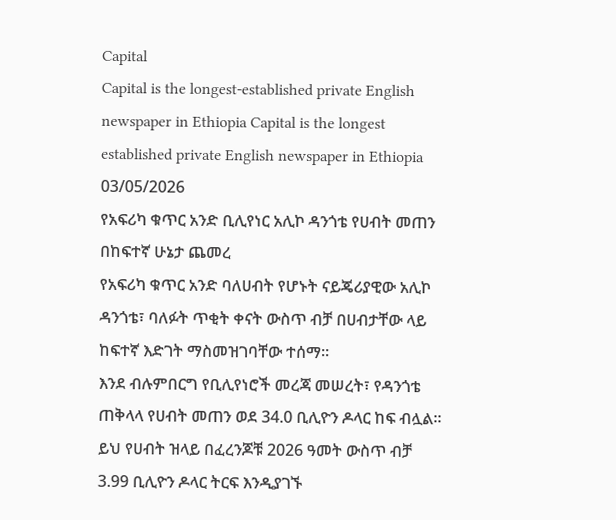Capital
Capital is the longest-established private English newspaper in Ethiopia Capital is the longest established private English newspaper in Ethiopia
03/05/2026
የአፍሪካ ቁጥር አንድ ቢሊየነር አሊኮ ዳንጎቴ የሀብት መጠን በከፍተኛ ሁኔታ ጨመረ
የአፍሪካ ቁጥር አንድ ባለሀብት የሆኑት ናይጄሪያዊው አሊኮ ዳንጎቴ፣ ባለፉት ጥቂት ቀናት ውስጥ ብቻ በሀብታቸው ላይ ከፍተኛ እድገት ማስመዝገባቸው ተሰማ።
እንደ ብሉምበርግ የቢሊየነሮች መረጃ መሠረት፣ የዳንጎቴ ጠቅላላ የሀብት መጠን ወደ 34.0 ቢሊዮን ዶላር ከፍ ብሏል።
ይህ የሀብት ዝላይ በፈረንጆቹ 2026 ዓመት ውስጥ ብቻ 3.99 ቢሊዮን ዶላር ትርፍ እንዲያገኙ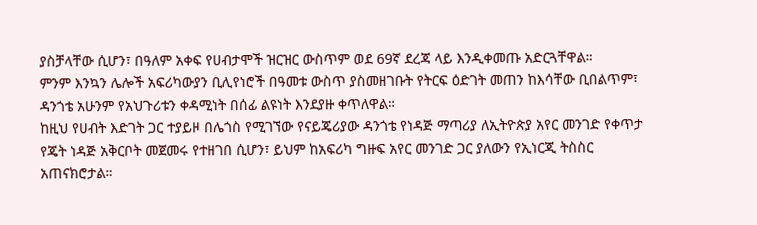ያስቻላቸው ሲሆን፣ በዓለም አቀፍ የሀብታሞች ዝርዝር ውስጥም ወደ 69ኛ ደረጃ ላይ እንዲቀመጡ አድርጓቸዋል።
ምንም እንኳን ሌሎች አፍሪካውያን ቢሊየነሮች በዓመቱ ውስጥ ያስመዘገቡት የትርፍ ዕድገት መጠን ከእሳቸው ቢበልጥም፣ ዳንጎቴ አሁንም የአህጉሪቱን ቀዳሚነት በሰፊ ልዩነት እንደያዙ ቀጥለዋል።
ከዚህ የሀብት እድገት ጋር ተያይዞ በሌጎስ የሚገኘው የናይጄሪያው ዳንጎቴ የነዳጅ ማጣሪያ ለኢትዮጵያ አየር መንገድ የቀጥታ የጄት ነዳጅ አቅርቦት መጀመሩ የተዘገበ ሲሆን፣ ይህም ከአፍሪካ ግዙፍ አየር መንገድ ጋር ያለውን የኢነርጂ ትስስር አጠናክሮታል።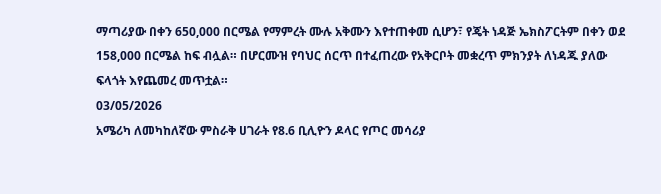ማጣሪያው በቀን 650,000 በርሜል የማምረት ሙሉ አቅሙን እየተጠቀመ ሲሆን፣ የጄት ነዳጅ ኤክስፖርትም በቀን ወደ 158,000 በርሜል ከፍ ብሏል። በሆርሙዝ የባህር ሰርጥ በተፈጠረው የአቅርቦት መቋረጥ ምክንያት ለነዳጁ ያለው ፍላጎት እየጨመረ መጥቷል።
03/05/2026
አሜሪካ ለመካከለኛው ምስራቅ ሀገራት የ8.6 ቢሊዮን ዶላር የጦር መሳሪያ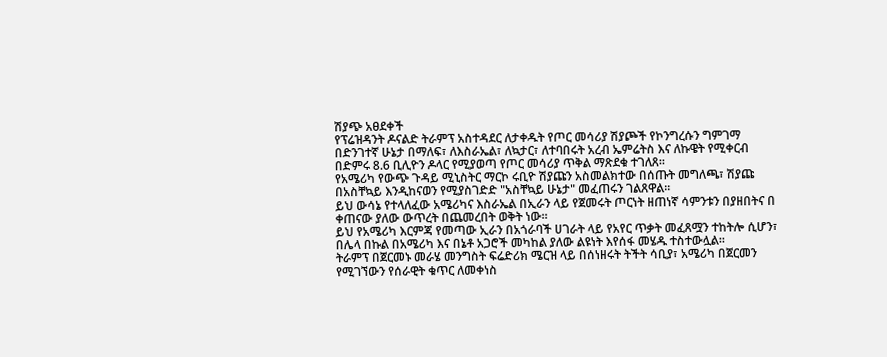ሽያጭ አፀደቀች
የፕሬዝዳንት ዶናልድ ትራምፕ አስተዳደር ለታቀዱት የጦር መሳሪያ ሽያጮች የኮንግረሱን ግምገማ በድንገተኛ ሁኔታ በማለፍ፣ ለእስራኤል፣ ለኳታር፣ ለተባበሩት አረብ ኤምሬትስ እና ለኩዌት የሚቀርብ በድምሩ 8.6 ቢሊዮን ዶላር የሚያወጣ የጦር መሳሪያ ጥቅል ማጽደቁ ተገለጸ።
የአሜሪካ የውጭ ጉዳይ ሚኒስትር ማርኮ ሩቢዮ ሽያጩን አስመልክተው በሰጡት መግለጫ፣ ሽያጩ በአስቸኳይ እንዲከናወን የሚያስገድድ "አስቸኳይ ሁኔታ" መፈጠሩን ገልጸዋል።
ይህ ውሳኔ የተላለፈው አሜሪካና እስራኤል በኢራን ላይ የጀመሩት ጦርነት ዘጠነኛ ሳምንቱን በያዘበትና በ ቀጠናው ያለው ውጥረት በጨመረበት ወቅት ነው።
ይህ የአሜሪካ እርምጃ የመጣው ኢራን በአጎራባች ሀገራት ላይ የአየር ጥቃት መፈጸሟን ተከትሎ ሲሆን፣ በሌላ በኩል በአሜሪካ እና በኔቶ አጋሮች መካከል ያለው ልዩነት እየሰፋ መሄዱ ተስተውሏል።
ትራምፕ በጀርመኑ መራሄ መንግስት ፍሬድሪክ ሜርዝ ላይ በሰነዘሩት ትችት ሳቢያ፣ አሜሪካ በጀርመን የሚገኘውን የሰራዊት ቁጥር ለመቀነስ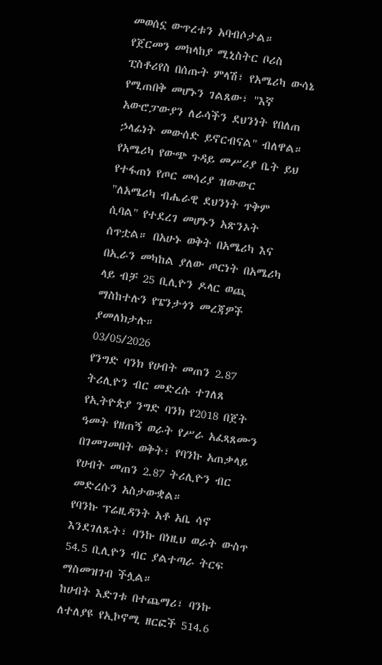መወሰኗ ውጥረቱን አባብሶታል።
የጀርመን መከላከያ ሚኒስትር ቦሪስ ፒስቶሪየስ በሰጡት ምላሽ፣ የአሜሪካ ውሳኔ የሚጠበቅ መሆኑን ገልጸው፣ "እኛ አውሮፓውያን ለራሳችን ደህንነት የበለጠ ኃላፊነት መውሰድ ይኖርብናል" ብለዋል።
የአሜሪካ የውጭ ጉዳይ መሥሪያ ቤት ይህ የተፋጠነ የጦር መሳሪያ ዝውውር "ለአሜሪካ ብሔራዊ ደህንነት ጥቅም ሲባል" የተደረገ መሆኑን አጽንኦት ሰጥቷል። በአሁኑ ወቅት በአሜሪካ እና በኢራን መካከል ያለው ጦርነት በአሜሪካ ላይ ብቻ 25 ቢሊዮን ዶላር ወጪ ማስከተሉን የፔንታጎን መረጃዎች ያመለክታሉ።
03/05/2026
የንግድ ባንክ የሀብት መጠን 2.87 ትሪሊዮን ብር መድረሱ ተገለጸ
የኢትዮጵያ ንግድ ባንክ የ2018 በጀት ዓመት የዘጠኝ ወራት የሥራ አፈጻጸሙን በገመገመበት ወቅት፣ የባንኩ አጠቃላይ የሀብት መጠን 2.87 ትሪሊዮን ብር መድረሱን አስታውቋል።
የባንኩ ፕሬዚዳንት አቶ አቤ ሳኖ እንደገለጹት፣ ባንኩ በነዚህ ወራት ውስጥ 54.5 ቢሊዮን ብር ያልተጣራ ትርፍ ማስመዝገብ ችሏል።
ከሀብት እድገቱ በተጨማሪ፣ ባንኩ ለተለያዩ የኢኮኖሚ ዘርፎች 514.6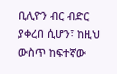ቢሊዮን ብር ብድር ያቀረበ ሲሆን፣ ከዚህ ውስጥ ከፍተኛው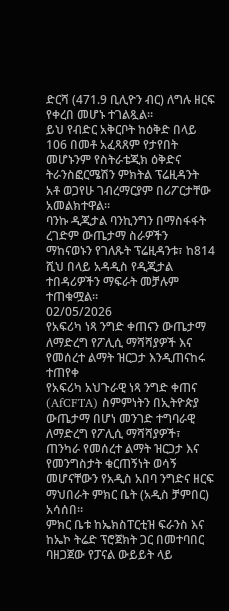ድርሻ (471.9 ቢሊዮን ብር) ለግሉ ዘርፍ የቀረበ መሆኑ ተገልጿል።
ይህ የብድር አቅርቦት ከዕቅድ በላይ 106 በመቶ አፈጻጸም የታየበት መሆኑንም የስትራቴጂክ ዕቅድና ትራንስፎርሜሽን ምክትል ፕሬዚዳንት አቶ ወጋየሁ ገብረማርያም በሪፖርታቸው አመልክተዋል።
ባንኩ ዲጂታል ባንኪንግን በማስፋፋት ረገድም ውጤታማ ስራዎችን ማከናወኑን የገለጹት ፕሬዚዳንቱ፣ ከ814 ሺህ በላይ አዳዲስ የዲጂታል ተበዳሪዎችን ማፍራት መቻሉም ተጠቁሟል።
02/05/2026
የአፍሪካ ነጻ ንግድ ቀጠናን ውጤታማ ለማድረግ የፖሊሲ ማሻሻያዎች እና የመሰረተ ልማት ዝርጋታ እንዲጠናከሩ ተጠየቀ
የአፍሪካ አህጉራዊ ነጻ ንግድ ቀጠና (AfCFTA) ስምምነትን በኢትዮጵያ ውጤታማ በሆነ መንገድ ተግባራዊ ለማድረግ የፖሊሲ ማሻሻያዎች፣ ጠንካራ የመሰረተ ልማት ዝርጋታ እና የመንግስታት ቁርጠኝነት ወሳኝ መሆናቸውን የአዲስ አበባ ንግድና ዘርፍ ማህበራት ምክር ቤት (አዲስ ቻምበር) አሳሰበ።
ምክር ቤቱ ከኤክስፐርቲዝ ፍራንስ እና ከኤኮ ትሬድ ፕሮጀክት ጋር በመተባበር ባዘጋጀው የፓናል ውይይት ላይ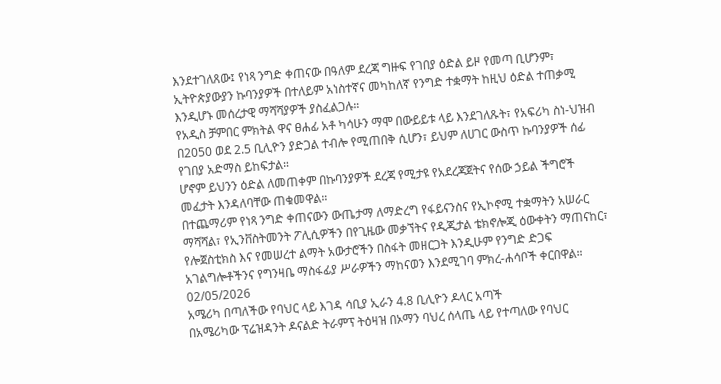እንደተገለጸው፤ የነጻ ንግድ ቀጠናው በዓለም ደረጃ ግዙፍ የገበያ ዕድል ይዞ የመጣ ቢሆንም፣ ኢትዮጵያውያን ኩባንያዎች በተለይም አነስተኛና መካከለኛ የንግድ ተቋማት ከዚህ ዕድል ተጠቃሚ እንዲሆኑ መሰረታዊ ማሻሻያዎች ያስፈልጋሉ።
የአዲስ ቻምበር ምክትል ዋና ፀሐፊ አቶ ካሳሁን ማሞ በውይይቱ ላይ እንደገለጹት፣ የአፍሪካ ስነ-ህዝብ በ2050 ወደ 2.5 ቢሊዮን ያድጋል ተብሎ የሚጠበቅ ሲሆን፣ ይህም ለሀገር ውስጥ ኩባንያዎች ሰፊ የገበያ አድማስ ይከፍታል።
ሆኖም ይህንን ዕድል ለመጠቀም በኩባንያዎች ደረጃ የሚታዩ የአደረጃጀትና የሰው ኃይል ችግሮች መፈታት እንዳለባቸው ጠቁመዋል።
በተጨማሪም የነጻ ንግድ ቀጠናውን ውጤታማ ለማድረግ የፋይናንስና የኢኮኖሚ ተቋማትን አሠራር ማሻሻል፣ የኢንቨስትመንት ፖሊሲዎችን በየጊዜው መቃኘትና የዲጂታል ቴክኖሎጂ ዕውቀትን ማጠናከር፣ የሎጀስቲክስ እና የመሠረተ ልማት አውታሮችን በስፋት መዘርጋት እንዲሁም የንግድ ድጋፍ አገልግሎቶችንና የግንዛቤ ማስፋፊያ ሥራዎችን ማከናወን እንደሚገባ ምክረ-ሐሳቦች ቀርበዋል።
02/05/2026
አሜሪካ በጣለችው የባህር ላይ እገዳ ሳቢያ ኢራን 4.8 ቢሊዮን ዶላር አጣች
በአሜሪካው ፕሬዝዳንት ዶናልድ ትራምፕ ትዕዛዝ በኦማን ባህረ ሰላጤ ላይ የተጣለው የባህር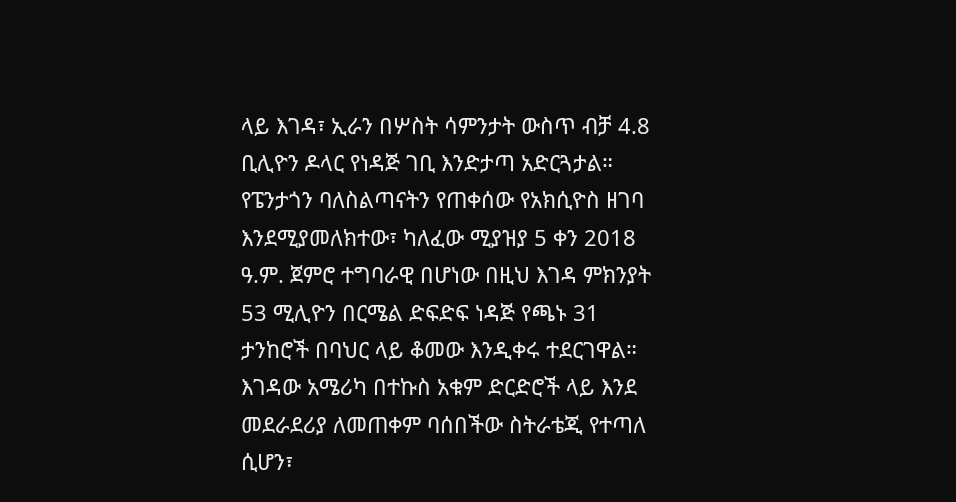ላይ እገዳ፣ ኢራን በሦስት ሳምንታት ውስጥ ብቻ 4.8 ቢሊዮን ዶላር የነዳጅ ገቢ እንድታጣ አድርጓታል።
የፔንታጎን ባለስልጣናትን የጠቀሰው የአክሲዮስ ዘገባ እንደሚያመለክተው፣ ካለፈው ሚያዝያ 5 ቀን 2018 ዓ.ም. ጀምሮ ተግባራዊ በሆነው በዚህ እገዳ ምክንያት 53 ሚሊዮን በርሜል ድፍድፍ ነዳጅ የጫኑ 31 ታንከሮች በባህር ላይ ቆመው እንዲቀሩ ተደርገዋል።
እገዳው አሜሪካ በተኩስ አቁም ድርድሮች ላይ እንደ መደራደሪያ ለመጠቀም ባሰበችው ስትራቴጂ የተጣለ ሲሆን፣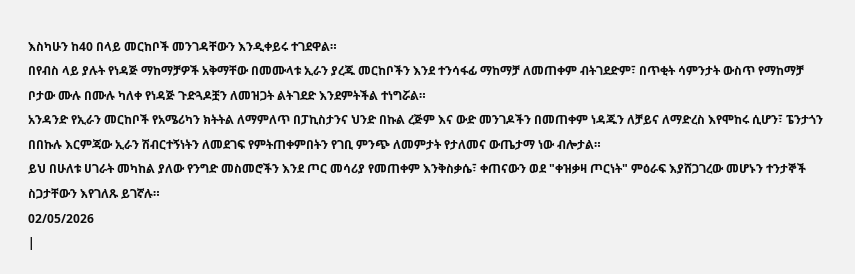እስካሁን ከ40 በላይ መርከቦች መንገዳቸውን እንዲቀይሩ ተገደዋል።
በየብስ ላይ ያሉት የነዳጅ ማከማቻዎች አቅማቸው በመሙላቱ ኢራን ያረጁ መርከቦችን እንደ ተንሳፋፊ ማከማቻ ለመጠቀም ብትገደድም፣ በጥቂት ሳምንታት ውስጥ የማከማቻ ቦታው ሙሉ በሙሉ ካለቀ የነዳጅ ጉድጓዶቿን ለመዝጋት ልትገደድ እንደምትችል ተነግሯል።
አንዳንድ የኢራን መርከቦች የአሜሪካን ክትትል ለማምለጥ በፓኪስታንና ህንድ በኩል ረጅም እና ውድ መንገዶችን በመጠቀም ነዳጁን ለቻይና ለማድረስ እየሞከሩ ሲሆን፣ ፔንታጎን በበኩሉ እርምጃው ኢራን ሽብርተኝነትን ለመደገፍ የምትጠቀምበትን የገቢ ምንጭ ለመምታት የታለመና ውጤታማ ነው ብሎታል።
ይህ በሁለቱ ሀገራት መካከል ያለው የንግድ መስመሮችን እንደ ጦር መሳሪያ የመጠቀም እንቅስቃሴ፣ ቀጠናውን ወደ "ቀዝቃዛ ጦርነት" ምዕራፍ እያሸጋገረው መሆኑን ተንታኞች ስጋታቸውን እየገለጹ ይገኛሉ።
02/05/2026
|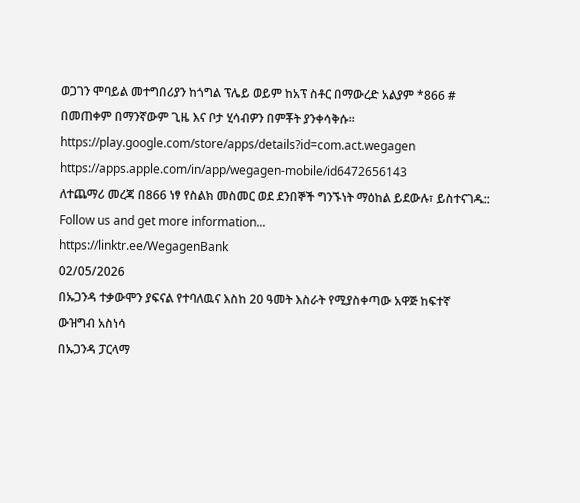ወጋገን ሞባይል መተግበሪያን ከጎግል ፕሌይ ወይም ከአፕ ስቶር በማውረድ አልያም *866 # በመጠቀም በማንኛውም ጊዜ እና ቦታ ሂሳብዎን በምቾት ያንቀሳቅሱ።
https://play.google.com/store/apps/details?id=com.act.wegagen
https://apps.apple.com/in/app/wegagen-mobile/id6472656143
ለተጨማሪ መረጃ በ866 ነፃ የስልክ መስመር ወደ ደንበኞች ግንኙነት ማዕከል ይደውሉ፣ ይስተናገዱ::
Follow us and get more information...
https://linktr.ee/WegagenBank
02/05/2026
በኡጋንዳ ተቃውሞን ያፍናል የተባለዉና እስከ 20 ዓመት እስራት የሚያስቀጣው አዋጅ ከፍተኛ ውዝግብ አስነሳ
በኡጋንዳ ፓርላማ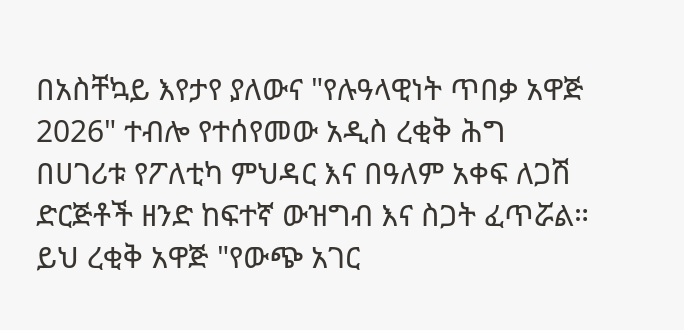በአስቸኳይ እየታየ ያለውና "የሉዓላዊነት ጥበቃ አዋጅ 2026" ተብሎ የተሰየመው አዲስ ረቂቅ ሕግ በሀገሪቱ የፖለቲካ ምህዳር እና በዓለም አቀፍ ለጋሽ ድርጅቶች ዘንድ ከፍተኛ ውዝግብ እና ስጋት ፈጥሯል።
ይህ ረቂቅ አዋጅ "የውጭ አገር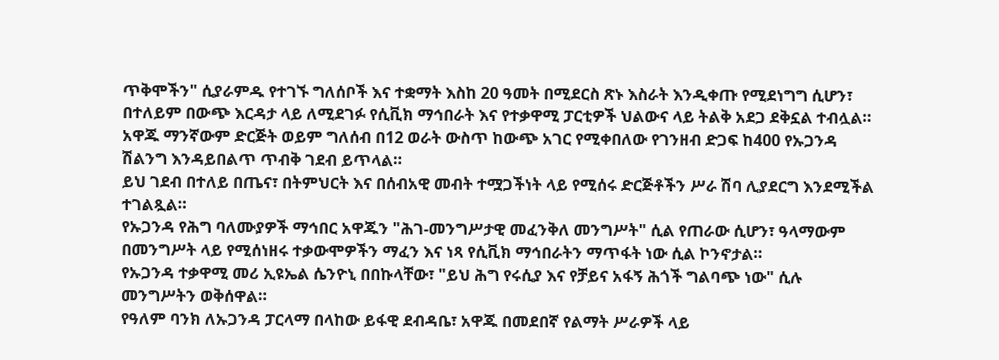ጥቅሞችን" ሲያራምዱ የተገኙ ግለሰቦች እና ተቋማት እስከ 20 ዓመት በሚደርስ ጽኑ እስራት እንዲቀጡ የሚደነግግ ሲሆን፣ በተለይም በውጭ እርዳታ ላይ ለሚደገፉ የሲቪክ ማኅበራት እና የተቃዋሚ ፓርቲዎች ህልውና ላይ ትልቅ አደጋ ደቅኗል ተብሏል።
አዋጁ ማንኛውም ድርጅት ወይም ግለሰብ በ12 ወራት ውስጥ ከውጭ አገር የሚቀበለው የገንዘብ ድጋፍ ከ400 የኡጋንዳ ሽልንግ እንዳይበልጥ ጥብቅ ገደብ ይጥላል።
ይህ ገደብ በተለይ በጤና፣ በትምህርት እና በሰብአዊ መብት ተሟጋችነት ላይ የሚሰሩ ድርጅቶችን ሥራ ሽባ ሊያደርግ እንደሚችል ተገልጿል።
የኡጋንዳ የሕግ ባለሙያዎች ማኅበር አዋጁን "ሕገ-መንግሥታዊ መፈንቅለ መንግሥት" ሲል የጠራው ሲሆን፣ ዓላማውም በመንግሥት ላይ የሚሰነዘሩ ተቃውሞዎችን ማፈን እና ነጻ የሲቪክ ማኅበራትን ማጥፋት ነው ሲል ኮንኖታል።
የኡጋንዳ ተቃዋሚ መሪ ኢዩኤል ሴንዮኒ በበኩላቸው፣ "ይህ ሕግ የሩሲያ እና የቻይና አፋኝ ሕጎች ግልባጭ ነው" ሲሉ መንግሥትን ወቅሰዋል።
የዓለም ባንክ ለኡጋንዳ ፓርላማ በላከው ይፋዊ ደብዳቤ፣ አዋጁ በመደበኛ የልማት ሥራዎች ላይ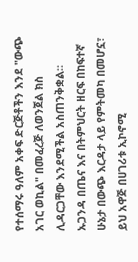የተሰማሩ ዓለም አቀፍ ድርጅቶችን እንደ "ውጭ አገር ወኪል" በመፈረጅ ለወንጀል ክስ ሊዳርጋቸው እንደሚችል አስጠንቅቋል።
ኡጋንዳ በጤና እና በትምህርት ዘርፍ በከፍተኛ ሁኔታ በውጭ እርዳታ ላይ የምትመካ በመሆኗ፣ ይህ አዋጅ በሀገሪቱ ኢኮኖሚ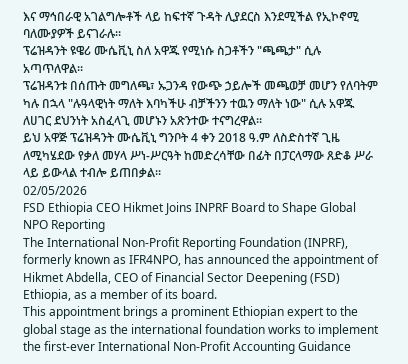እና ማኅበራዊ አገልግሎቶች ላይ ከፍተኛ ጉዳት ሊያደርስ እንደሚችል የኢኮኖሚ ባለሙያዎች ይናገራሉ።
ፕሬዝዳንት ዩዌሪ ሙሴቪኒ ስለ አዋጁ የሚነሱ ስጋቶችን "ጫጫታ" ሲሉ አጣጥለዋል።
ፕሬዝዳንቱ በሰጡት መግለጫ፣ ኡጋንዳ የውጭ ኃይሎች መጫወቻ መሆን የለባትም ካሉ በኋላ "ሉዓላዊነት ማለት እባካችሁ ብቻችንን ተዉን ማለት ነው" ሲሉ አዋጁ ለሀገር ደህንነት አስፈላጊ መሆኑን አጽንተው ተናግረዋል።
ይህ አዋጅ ፕሬዝዳንት ሙሴቪኒ ግንቦት 4 ቀን 2018 ዓ.ም ለስድስተኛ ጊዜ ለሚካሄደው የቃለ መሃላ ሥነ-ሥርዓት ከመድረሳቸው በፊት በፓርላማው ጸድቆ ሥራ ላይ ይውላል ተብሎ ይጠበቃል።
02/05/2026
FSD Ethiopia CEO Hikmet Joins INPRF Board to Shape Global NPO Reporting
The International Non-Profit Reporting Foundation (INPRF), formerly known as IFR4NPO, has announced the appointment of Hikmet Abdella, CEO of Financial Sector Deepening (FSD) Ethiopia, as a member of its board.
This appointment brings a prominent Ethiopian expert to the global stage as the international foundation works to implement the first-ever International Non-Profit Accounting Guidance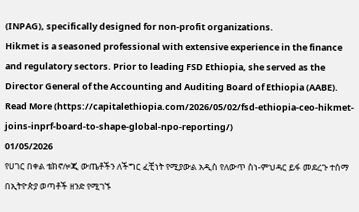(INPAG), specifically designed for non-profit organizations.
Hikmet is a seasoned professional with extensive experience in the finance and regulatory sectors. Prior to leading FSD Ethiopia, she served as the Director General of the Accounting and Auditing Board of Ethiopia (AABE).
Read More (https://capitalethiopia.com/2026/05/02/fsd-ethiopia-ceo-hikmet-joins-inprf-board-to-shape-global-npo-reporting/)
01/05/2026
የሀገር በቀል ቴክኖሎጂ ውጤቶችን ለችግር ፈቺነት የሚያውል አዲስ የለውጥ ስነ-ምህዳር ይፋ መደረጉ ተሰማ
በኢትዮጵያ ወጣቶች ዘንድ የሚገኙ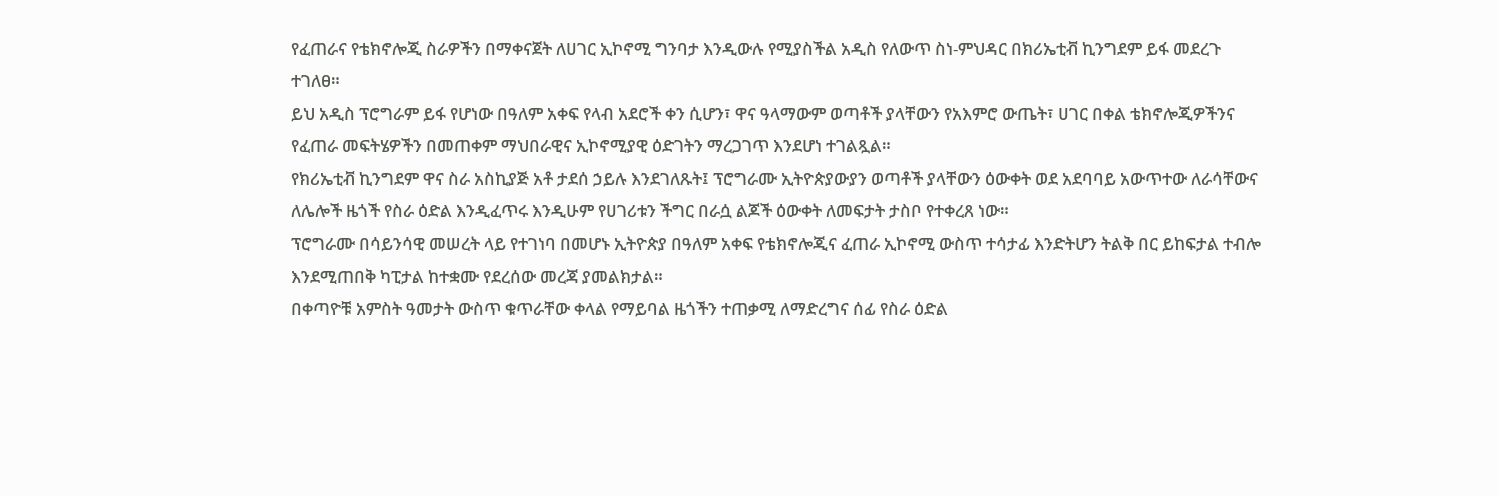የፈጠራና የቴክኖሎጂ ስራዎችን በማቀናጀት ለሀገር ኢኮኖሚ ግንባታ እንዲውሉ የሚያስችል አዲስ የለውጥ ስነ-ምህዳር በክሪኤቲቭ ኪንግደም ይፋ መደረጉ ተገለፀ።
ይህ አዲስ ፕሮግራም ይፋ የሆነው በዓለም አቀፍ የላብ አደሮች ቀን ሲሆን፣ ዋና ዓላማውም ወጣቶች ያላቸውን የአእምሮ ውጤት፣ ሀገር በቀል ቴክኖሎጂዎችንና የፈጠራ መፍትሄዎችን በመጠቀም ማህበራዊና ኢኮኖሚያዊ ዕድገትን ማረጋገጥ እንደሆነ ተገልጿል።
የክሪኤቲቭ ኪንግደም ዋና ስራ አስኪያጅ አቶ ታደሰ ኃይሉ እንደገለጹት፤ ፕሮግራሙ ኢትዮጵያውያን ወጣቶች ያላቸውን ዕውቀት ወደ አደባባይ አውጥተው ለራሳቸውና ለሌሎች ዜጎች የስራ ዕድል እንዲፈጥሩ እንዲሁም የሀገሪቱን ችግር በራሷ ልጆች ዕውቀት ለመፍታት ታስቦ የተቀረጸ ነው።
ፕሮግራሙ በሳይንሳዊ መሠረት ላይ የተገነባ በመሆኑ ኢትዮጵያ በዓለም አቀፍ የቴክኖሎጂና ፈጠራ ኢኮኖሚ ውስጥ ተሳታፊ እንድትሆን ትልቅ በር ይከፍታል ተብሎ እንደሚጠበቅ ካፒታል ከተቋሙ የደረሰው መረጃ ያመልክታል።
በቀጣዮቹ አምስት ዓመታት ውስጥ ቁጥራቸው ቀላል የማይባል ዜጎችን ተጠቃሚ ለማድረግና ሰፊ የስራ ዕድል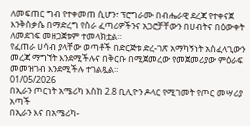ለመፍጠር ግብ የተቀመጠ ሲሆን፣ ፕሮግራሙ በብሔራዊ ደረጃ የተቀናጀ እንቅስቃሴ በማድረግ የስራ ፈጣሪዎችንና አጋሮቻቸውን በሀብትና በዕውቀት ለመደገፍ መዘጋጀቱም ተመላክቷል።
የፈጠራ ሀሳብ ያላቸው ወጣቶች በድርጅቱ ድረ-ገጽ አማካኝነት አስፈላጊውን መረጃ ማግኘት እንደሚችሉና በቅርቡ በሚጀመረው የመጀመሪያው ምዕራፍ መመዝገብ እንደሚችሉ ተገልጿል።
01/05/2026
በኢራን ጦርነት አሜሪካ እስከ 2.8 ቢሊዮን ዶላር የሚገመት የጦር መሣሪያ አጣች
በኢራን እና በአሜሪካ-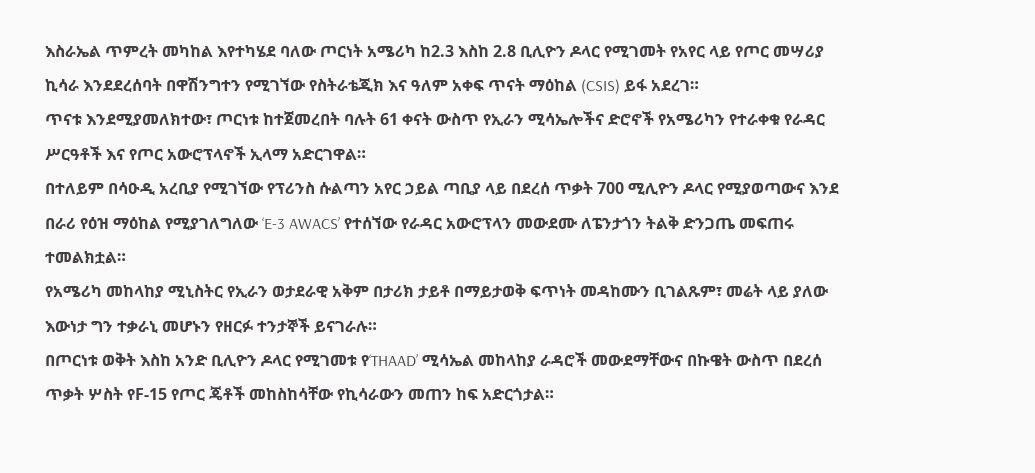እስራኤል ጥምረት መካከል እየተካሄደ ባለው ጦርነት አሜሪካ ከ2.3 እስከ 2.8 ቢሊዮን ዶላር የሚገመት የአየር ላይ የጦር መሣሪያ ኪሳራ እንደደረሰባት በዋሽንግተን የሚገኘው የስትራቴጂክ እና ዓለም አቀፍ ጥናት ማዕከል (CSIS) ይፋ አደረገ።
ጥናቱ እንደሚያመለክተው፣ ጦርነቱ ከተጀመረበት ባሉት 61 ቀናት ውስጥ የኢራን ሚሳኤሎችና ድሮኖች የአሜሪካን የተራቀቁ የራዳር ሥርዓቶች እና የጦር አውሮፕላኖች ኢላማ አድርገዋል።
በተለይም በሳዑዲ አረቢያ የሚገኘው የፕሪንስ ሱልጣን አየር ኃይል ጣቢያ ላይ በደረሰ ጥቃት 700 ሚሊዮን ዶላር የሚያወጣውና እንደ በራሪ የዕዝ ማዕከል የሚያገለግለው ‘E-3 AWACS’ የተሰኘው የራዳር አውሮፕላን መውደሙ ለፔንታጎን ትልቅ ድንጋጤ መፍጠሩ ተመልክቷል።
የአሜሪካ መከላከያ ሚኒስትር የኢራን ወታደራዊ አቅም በታሪክ ታይቶ በማይታወቅ ፍጥነት መዳከሙን ቢገልጹም፣ መሬት ላይ ያለው እውነታ ግን ተቃራኒ መሆኑን የዘርፉ ተንታኞች ይናገራሉ።
በጦርነቱ ወቅት እስከ አንድ ቢሊዮን ዶላር የሚገመቱ የ‘THAAD’ ሚሳኤል መከላከያ ራዳሮች መውደማቸውና በኩዌት ውስጥ በደረሰ ጥቃት ሦስት የF-15 የጦር ጄቶች መከስከሳቸው የኪሳራውን መጠን ከፍ አድርጎታል።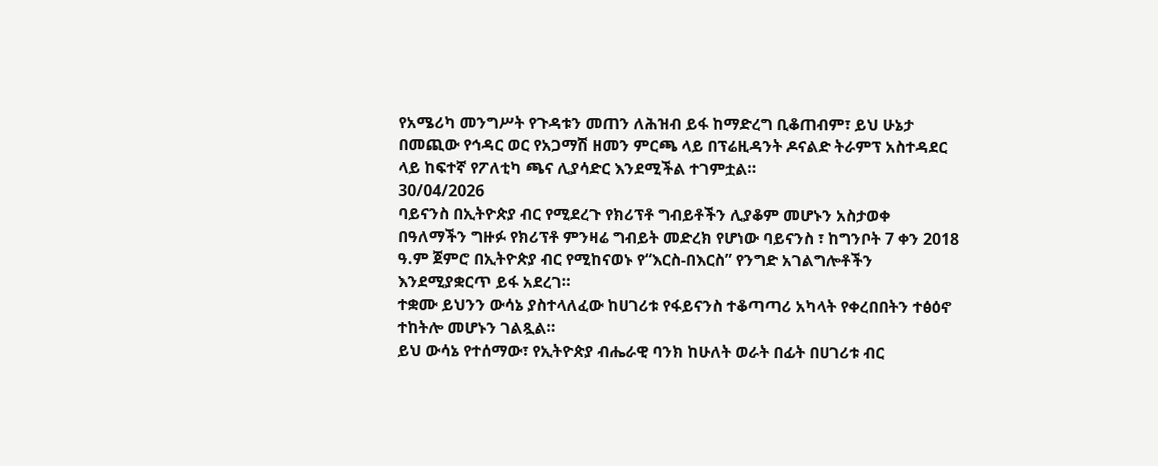የአሜሪካ መንግሥት የጉዳቱን መጠን ለሕዝብ ይፋ ከማድረግ ቢቆጠብም፣ ይህ ሁኔታ በመጪው የኅዳር ወር የአጋማሽ ዘመን ምርጫ ላይ በፕሬዚዳንት ዶናልድ ትራምፕ አስተዳደር ላይ ከፍተኛ የፖለቲካ ጫና ሊያሳድር እንደሚችል ተገምቷል።
30/04/2026
ባይናንስ በኢትዮጵያ ብር የሚደረጉ የክሪፕቶ ግብይቶችን ሊያቆም መሆኑን አስታወቀ
በዓለማችን ግዙፉ የክሪፕቶ ምንዛሬ ግብይት መድረክ የሆነው ባይናንስ ፣ ከግንቦት 7 ቀን 2018 ዓ.ም ጀምሮ በኢትዮጵያ ብር የሚከናወኑ የ“እርስ-በእርስ” የንግድ አገልግሎቶችን እንደሚያቋርጥ ይፋ አደረገ።
ተቋሙ ይህንን ውሳኔ ያስተላለፈው ከሀገሪቱ የፋይናንስ ተቆጣጣሪ አካላት የቀረበበትን ተፅዕኖ ተከትሎ መሆኑን ገልጿል።
ይህ ውሳኔ የተሰማው፣ የኢትዮጵያ ብሔራዊ ባንክ ከሁለት ወራት በፊት በሀገሪቱ ብር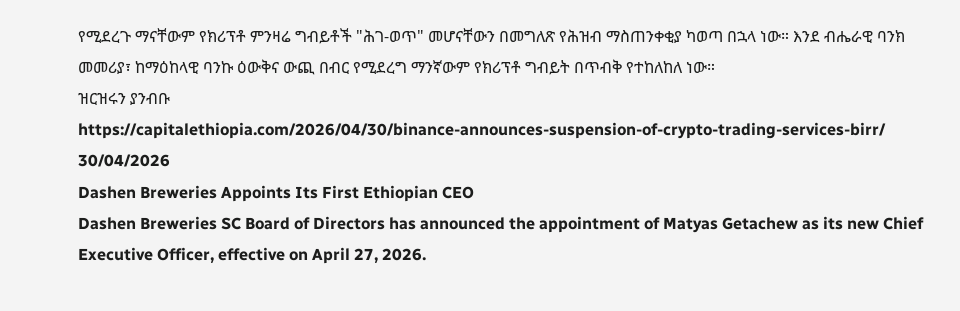የሚደረጉ ማናቸውም የክሪፕቶ ምንዛሬ ግብይቶች "ሕገ-ወጥ" መሆናቸውን በመግለጽ የሕዝብ ማስጠንቀቂያ ካወጣ በኋላ ነው። እንደ ብሔራዊ ባንክ መመሪያ፣ ከማዕከላዊ ባንኩ ዕውቅና ውጪ በብር የሚደረግ ማንኛውም የክሪፕቶ ግብይት በጥብቅ የተከለከለ ነው።
ዝርዝሩን ያንብቡ
https://capitalethiopia.com/2026/04/30/binance-announces-suspension-of-crypto-trading-services-birr/
30/04/2026
Dashen Breweries Appoints Its First Ethiopian CEO
Dashen Breweries SC Board of Directors has announced the appointment of Matyas Getachew as its new Chief Executive Officer, effective on April 27, 2026.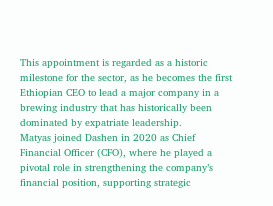This appointment is regarded as a historic milestone for the sector, as he becomes the first Ethiopian CEO to lead a major company in a brewing industry that has historically been dominated by expatriate leadership.
Matyas joined Dashen in 2020 as Chief Financial Officer (CFO), where he played a pivotal role in strengthening the company’s financial position, supporting strategic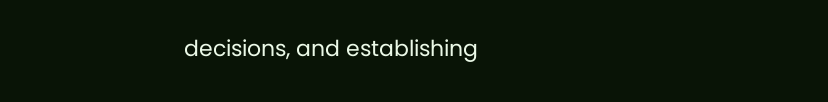decisions, and establishing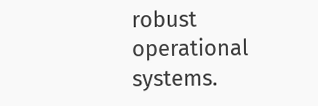robust operational systems.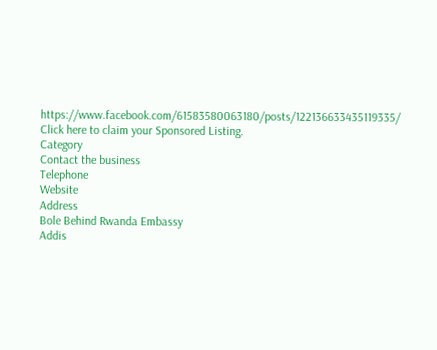https://www.facebook.com/61583580063180/posts/122136633435119335/
Click here to claim your Sponsored Listing.
Category
Contact the business
Telephone
Website
Address
Bole Behind Rwanda Embassy
Addis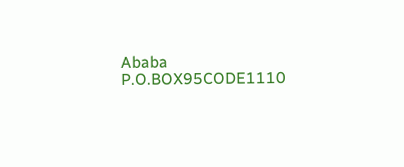Ababa
P.O.BOX95CODE1110